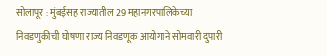सोलापूर : मुंबईसह राज्यातील 29 महानगरपालिकेच्या निवडणुकीची घोषणा राज्य निवडणूक आयोगाने सोमवारी दुपारी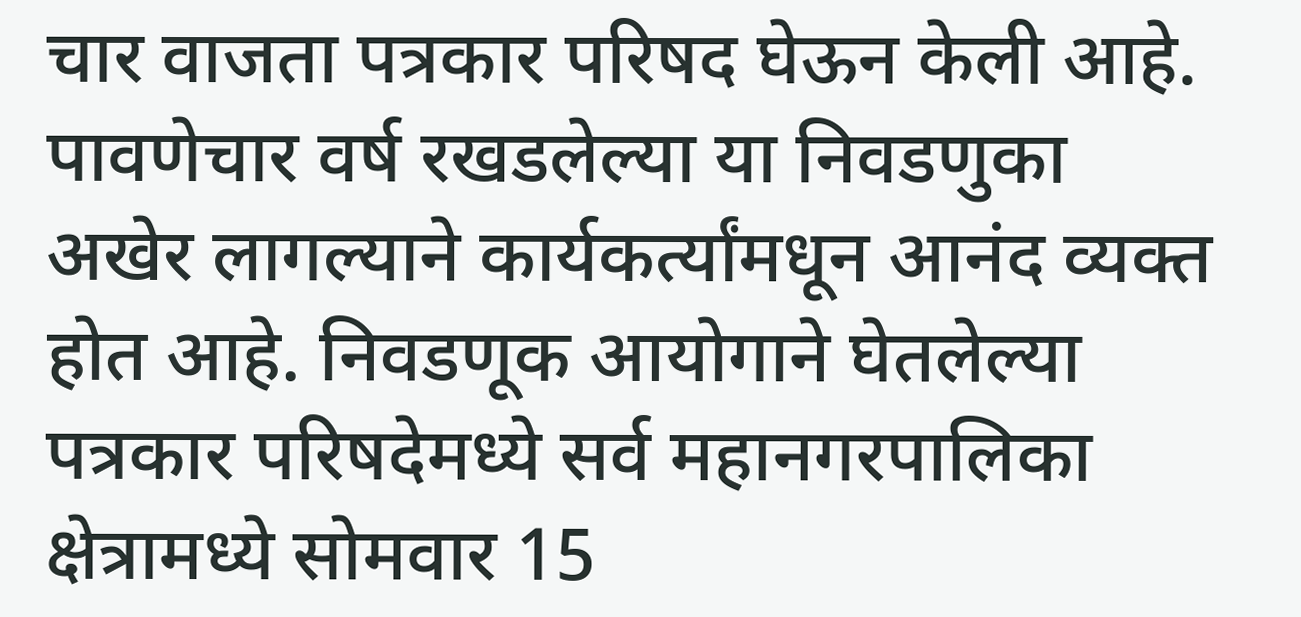चार वाजता पत्रकार परिषद घेऊन केली आहे.
पावणेचार वर्ष रखडलेल्या या निवडणुका अखेर लागल्याने कार्यकर्त्यांमधून आनंद व्यक्त होत आहे. निवडणूक आयोगाने घेतलेल्या पत्रकार परिषदेमध्ये सर्व महानगरपालिका क्षेत्रामध्ये सोमवार 15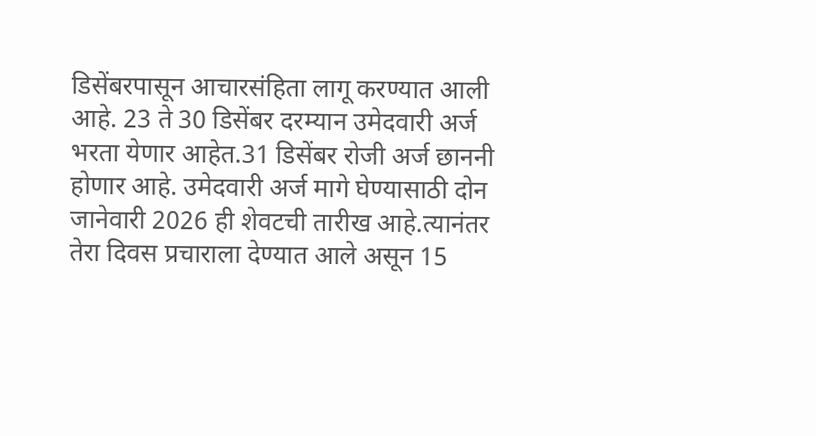डिसेंबरपासून आचारसंहिता लागू करण्यात आली आहे. 23 ते 30 डिसेंबर दरम्यान उमेदवारी अर्ज भरता येणार आहेत.31 डिसेंबर रोजी अर्ज छाननी होणार आहे. उमेदवारी अर्ज मागे घेण्यासाठी दोन जानेवारी 2026 ही शेवटची तारीख आहे.त्यानंतर तेरा दिवस प्रचाराला देण्यात आले असून 15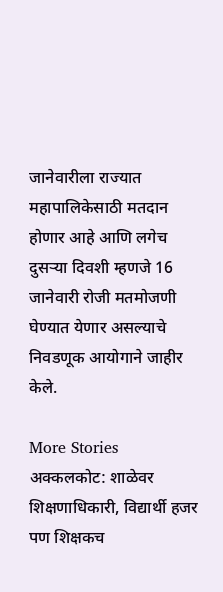जानेवारीला राज्यात महापालिकेसाठी मतदान होणार आहे आणि लगेच दुसऱ्या दिवशी म्हणजे 16 जानेवारी रोजी मतमोजणी घेण्यात येणार असल्याचे निवडणूक आयोगाने जाहीर केले.

More Stories
अक्कलकोट: शाळेवर शिक्षणाधिकारी, विद्यार्थी हजर पण शिक्षकच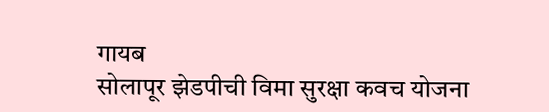गायब
सोलापूर झेडपीची विमा सुरक्षा कवच योजना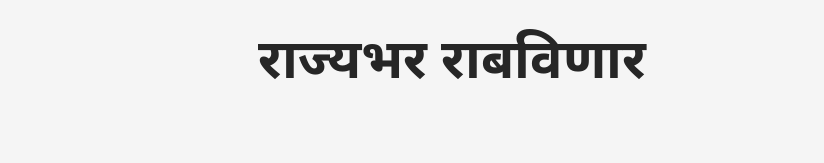राज्यभर राबविणार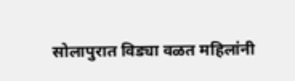सोलापुरात विड्या वळत महिलांनी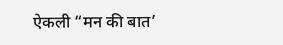ऐकली “मन की बात’